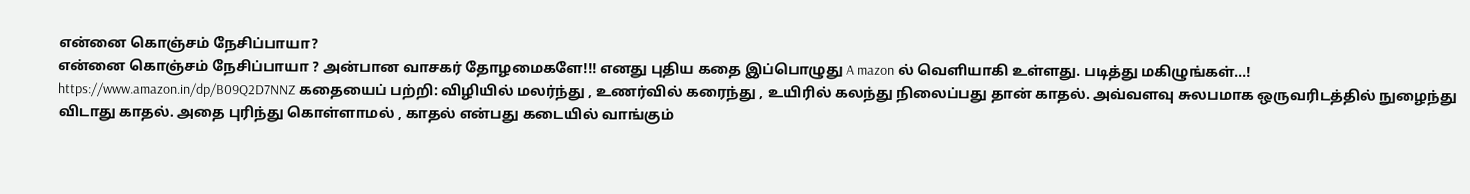என்னை கொஞ்சம் நேசிப்பாயா?
என்னை கொஞ்சம் நேசிப்பாயா ? அன்பான வாசகர் தோழமைகளே!!! எனது புதிய கதை இப்பொழுது A mazon ல் வெளியாகி உள்ளது. படித்து மகிழுங்கள்...! https://www.amazon.in/dp/B09Q2D7NNZ கதையைப் பற்றி: விழியில் மலர்ந்து , உணர்வில் கரைந்து , உயிரில் கலந்து நிலைப்பது தான் காதல். அவ்வளவு சுலபமாக ஒருவரிடத்தில் நுழைந்து விடாது காதல். அதை புரிந்து கொள்ளாமல் , காதல் என்பது கடையில் வாங்கும்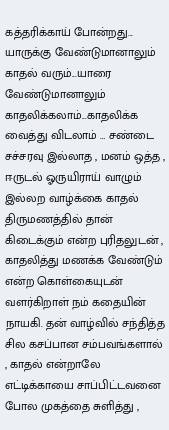கத்தரிக்காய் போன்றது... யாருக்கு வேண்டுமானாலும் காதல் வரும்...யாரை வேண்டுமானாலும் காதலிக்கலாம்...காதலிக்க வைத்து விடலாம் … சண்டை சச்சரவு இல்லாத , மனம் ஒத்த , ஈருடல் ஓருயிராய் வாழும் இல்லற வாழ்க்கை காதல் திருமணத்தில் தான் கிடைக்கும் என்ற புரிதலுடன் , காதலித்து மணக்க வேண்டும் என்ற கொள்கையுடன் வளர்கிறாள் நம் கதையின் நாயகி. தன் வாழ்வில் சந்தித்த சில கசப்பான சம்பவங்களால் , காதல் என்றாலே எட்டிக்காயை சாப்பிட்டவனை போல முகத்தை சுளித்து ,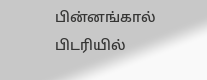பின்னங்கால் பிடரியில்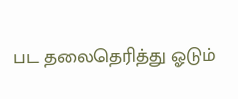பட தலைதெரித்து ஓடும்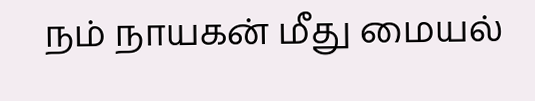நம் நாயகன் மீது மையல்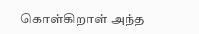கொள்கிறாள் அந்த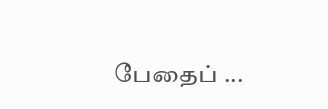பேதைப் ...